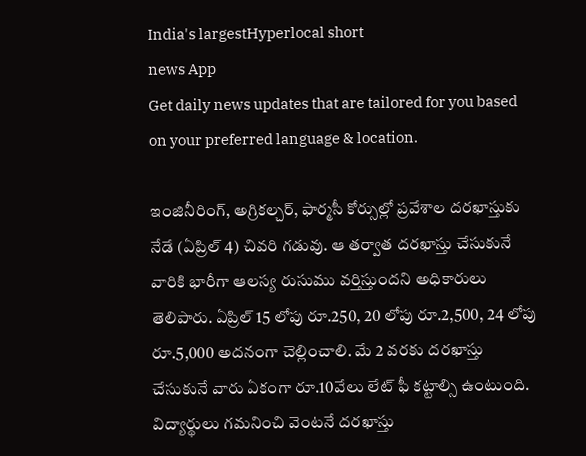India's largestHyperlocal short
news App
Get daily news updates that are tailored for you based on your preferred language & location.

ఇంజినీరింగ్, అగ్రికల్చర్, ఫార్మసీ కోర్సుల్లో ప్రవేశాల దరఖాస్తుకు నేడే (ఏప్రిల్ 4) చివరి గడువు. ఆ తర్వాత దరఖాస్తు చేసుకునే వారికి భారీగా ఆలస్య రుసుము వర్తిస్తుందని అధికారులు తెలిపారు. ఏప్రిల్ 15 లోపు రూ.250, 20 లోపు రూ.2,500, 24 లోపు రూ.5,000 అదనంగా చెల్లించాలి. మే 2 వరకు దరఖాస్తు చేసుకునే వారు ఏకంగా రూ.10వేలు లేట్ ఫీ కట్టాల్సి ఉంటుంది. విద్యార్థులు గమనించి వెంటనే దరఖాస్తు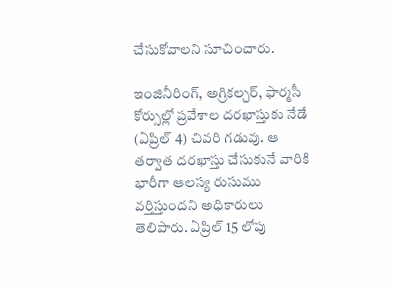చేసుకోవాలని సూచించారు.

ఇంజినీరింగ్, అగ్రికల్చర్, ఫార్మసీ కోర్సుల్లో ప్రవేశాల దరఖాస్తుకు నేడే (ఏప్రిల్ 4) చివరి గడువు. ఆ తర్వాత దరఖాస్తు చేసుకునే వారికి భారీగా ఆలస్య రుసుము వర్తిస్తుందని అధికారులు తెలిపారు. ఏప్రిల్ 15 లోపు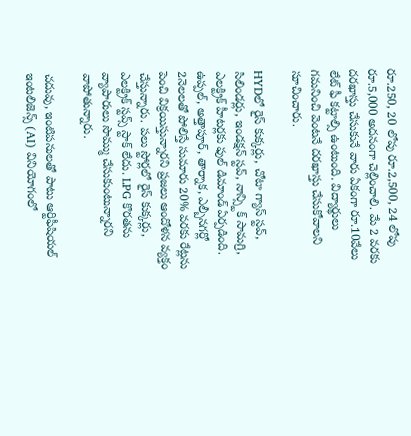రూ.250, 20 లోపు రూ.2,500, 24 లోపు రూ.5,000 అదనంగా చెల్లించాలి. మే 2 వరకు దరఖాస్తు చేసుకునే వారు ఏకంగా రూ.10వేలు లేట్ ఫీ కట్టాల్సి ఉంటుంది. విద్యార్థులు గమనించి వెంటనే దరఖాస్తు చేసుకోవాలని సూచించారు.

HYDలో రైస్ కుక్కర్లు, చోటా గ్యాస్ స్టవ్, సిలిండర్లు, ఇండక్షన్ స్టవ్, నాన్స్టిక్ సామగ్రి, ఎలక్ట్రిక్ హీటర్లకు ఫుల్ డిమాండ్ ఏర్పడింది. ఉప్పల్, అత్తాపూర్, తార్నాక, ఎల్బీనగర్లో 2నెలలతో పోలిస్తే సుమారు 20% వరకు రేట్లను పెంచి విక్రయిస్తున్నారని ప్రజలు ఆందోళన వ్యక్తం చేస్తున్నారు. పలు స్టోర్లలో రైస్ కుక్కర్లు, ఎలక్ట్రిక్ స్టవ్స్ స్టాక్ లేదు. LPG కొరతను వ్యాపారులు సొమ్ము చేసుకుంటున్నారని వాపోతున్నారు.

చదువు, ఇంటిపనులతో పాటు ఆర్టిఫీషియల్ ఇంటలిజెన్స్ (AI) వినియోగంలో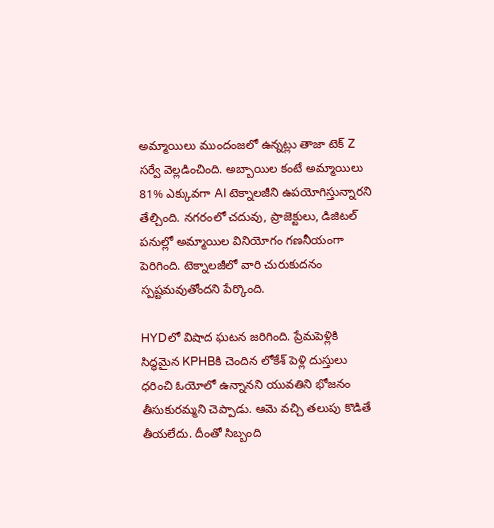అమ్మాయిలు ముందంజలో ఉన్నట్లు తాజా టెక్ Z సర్వే వెల్లడించింది. అబ్బాయిల కంటే అమ్మాయిలు 81% ఎక్కువగా AI టెక్నాలజీని ఉపయోగిస్తున్నారని తేల్చింది. నగరంలో చదువు, ప్రాజెక్టులు, డిజిటల్ పనుల్లో అమ్మాయిల వినియోగం గణనీయంగా పెరిగింది. టెక్నాలజీలో వారి చురుకుదనం స్పష్టమవుతోందని పేర్కొంది.

HYDలో విషాద ఘటన జరిగింది. ప్రేమపెళ్లికి సిద్ధమైన KPHBకి చెందిన లోకేశ్ పెళ్లి దుస్తులు ధరించి ఓయోలో ఉన్నానని యువతిని భోజనం తీసుకురమ్మని చెప్పాడు. ఆమె వచ్చి తలుపు కొడితే తీయలేదు. దీంతో సిబ్బంది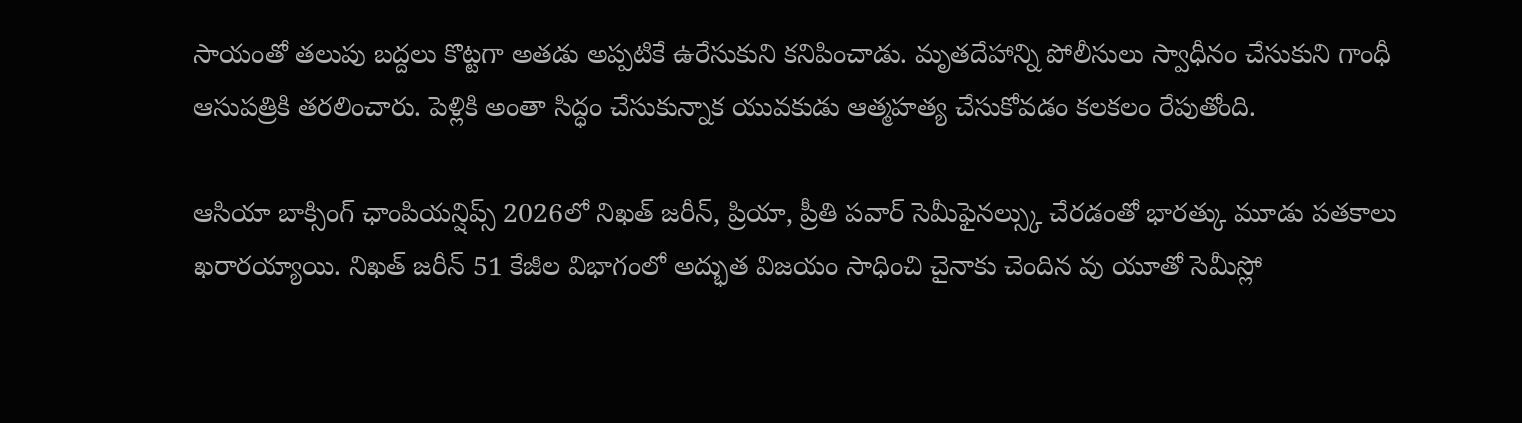సాయంతో తలుపు బద్దలు కొట్టగా అతడు అప్పటికే ఉరేసుకుని కనిపించాడు. మృతదేహాన్ని పోలీసులు స్వాధీనం చేసుకుని గాంధీ ఆసుపత్రికి తరలించారు. పెళ్లికి అంతా సిద్ధం చేసుకున్నాక యువకుడు ఆత్మహత్య చేసుకోవడం కలకలం రేపుతోంది.

ఆసియా బాక్సింగ్ ఛాంపియన్షిప్స్ 2026లో నిఖత్ జరీన్, ప్రియా, ప్రీతి పవార్ సెమీఫైనల్స్కు చేరడంతో భారత్కు మూడు పతకాలు ఖరారయ్యాయి. నిఖత్ జరీన్ 51 కేజీల విభాగంలో అద్భుత విజయం సాధించి చైనాకు చెందిన వు యూతో సెమీస్లో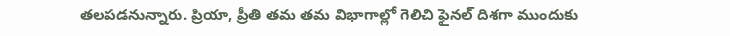తలపడనున్నారు. ప్రియా, ప్రీతి తమ తమ విభాగాల్లో గెలిచి ఫైనల్ దిశగా ముందుకు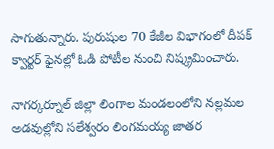సాగుతున్నారు. పురుషుల 70 కేజీల విభాగంలో దీపక్ క్వార్టర్ ఫైనల్లో ఓడి పోటీల నుంచి నిష్క్రమించారు.

నాగర్కర్నూల్ జిల్లా లింగాల మండలంలోని నల్లమల అడవుల్లోని సలేశ్వరం లింగమయ్య జాతర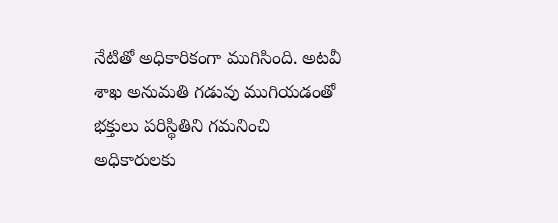నేటితో అధికారికంగా ముగిసింది. అటవీ శాఖ అనుమతి గడువు ముగియడంతో భక్తులు పరిస్థితిని గమనించి అధికారులకు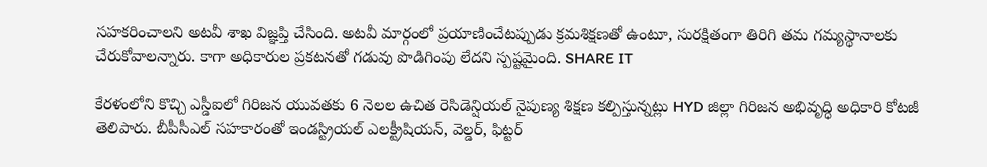సహకరించాలని అటవీ శాఖ విజ్ఞప్తి చేసింది. అటవీ మార్గంలో ప్రయాణించేటప్పుడు క్రమశిక్షణతో ఉంటూ, సురక్షితంగా తిరిగి తమ గమ్యస్థానాలకు చేరుకోవాలన్నారు. కాగా అధికారుల ప్రకటనతో గడువు పొడిగింపు లేదని స్పష్టమైంది. SHARE IT

కేరళంలోని కొచ్చి ఎస్డీఐలో గిరిజన యువతకు 6 నెలల ఉచిత రెసిడెన్షియల్ నైపుణ్య శిక్షణ కల్పిస్తున్నట్లు HYD జిల్లా గిరిజన అభివృద్ధి అధికారి కోటజీ తెలిపారు. బీపీసీఎల్ సహకారంతో ఇండస్ట్రియల్ ఎలక్ట్రీషియన్, వెల్డర్, ఫిట్టర్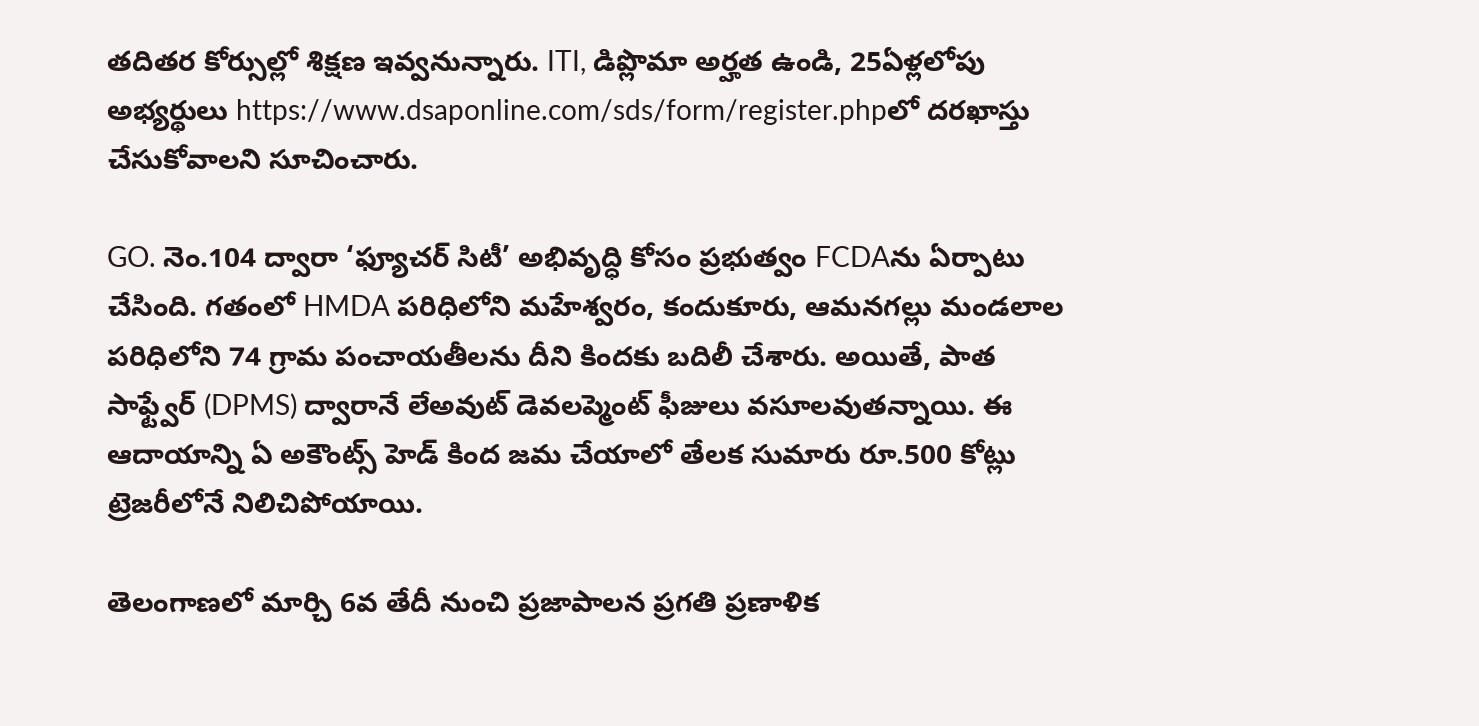తదితర కోర్సుల్లో శిక్షణ ఇవ్వనున్నారు. ITI, డిప్లొమా అర్హత ఉండి, 25ఏళ్లలోపు అభ్యర్థులు https://www.dsaponline.com/sds/form/register.phpలో దరఖాస్తు చేసుకోవాలని సూచించారు.

GO. నెం.104 ద్వారా ‘ఫ్యూచర్ సిటీ’ అభివృద్ధి కోసం ప్రభుత్వం FCDAను ఏర్పాటు చేసింది. గతంలో HMDA పరిధిలోని మహేశ్వరం, కందుకూరు, ఆమనగల్లు మండలాల పరిధిలోని 74 గ్రామ పంచాయతీలను దీని కిందకు బదిలీ చేశారు. అయితే, పాత సాఫ్ట్వేర్ (DPMS) ద్వారానే లేఅవుట్ డెవలప్మెంట్ ఫీజులు వసూలవుతన్నాయి. ఈ ఆదాయాన్ని ఏ అకౌంట్స్ హెడ్ కింద జమ చేయాలో తేలక సుమారు రూ.500 కోట్లు ట్రెజరీలోనే నిలిచిపోయాయి.

తెలంగాణలో మార్చి 6వ తేదీ నుంచి ప్రజాపాలన ప్రగతి ప్రణాళిక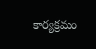కార్యక్రమం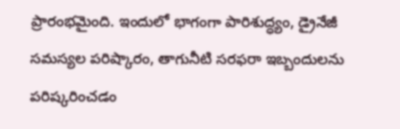ప్రారంభమైంది. ఇందులో భాగంగా పారిశుద్ధ్యం, డ్రైనేజీ సమస్యల పరిష్కారం, తాగునీటి సరఫరా ఇబ్బందులను పరిష్కరించడం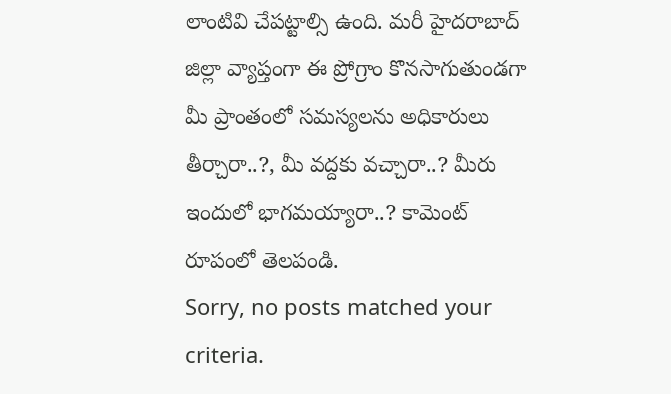లాంటివి చేపట్టాల్సి ఉంది. మరీ హైదరాబాద్ జిల్లా వ్యాప్తంగా ఈ ప్రోగ్రాం కొనసాగుతుండగా మీ ప్రాంతంలో సమస్యలను అధికారులు తీర్చారా..?, మీ వద్దకు వచ్చారా..? మీరు ఇందులో భాగమయ్యారా..? కామెంట్ రూపంలో తెలపండి.
Sorry, no posts matched your criteria.